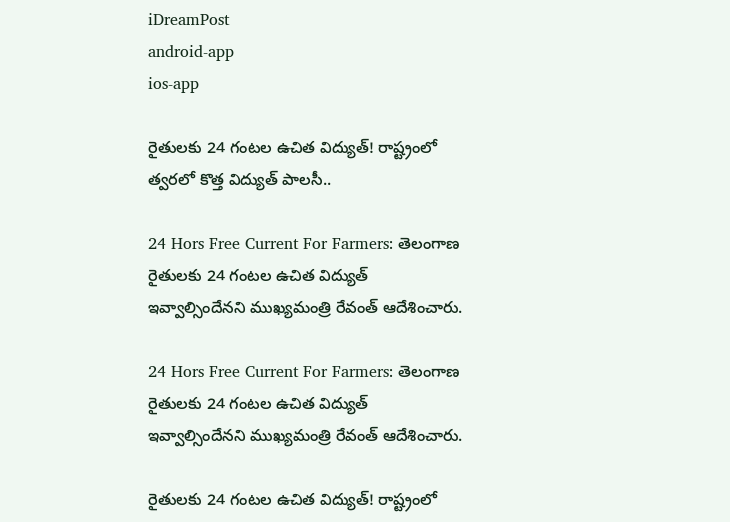iDreamPost
android-app
ios-app

రైతులకు 24 గంటల ఉచిత విద్యుత్! రాష్ట్రంలో త్వరలో కొత్త విద్యుత్ పాలసీ..

24 Hors Free Current For Farmers: తెలంగాణ రైతులకు 24 గంటల ఉచిత విద్యుత్ ఇవ్వాల్సిందేనని ముఖ్యమంత్రి రేవంత్ ఆదేశించారు.

24 Hors Free Current For Farmers: తెలంగాణ రైతులకు 24 గంటల ఉచిత విద్యుత్ ఇవ్వాల్సిందేనని ముఖ్యమంత్రి రేవంత్ ఆదేశించారు.

రైతులకు 24 గంటల ఉచిత విద్యుత్! రాష్ట్రంలో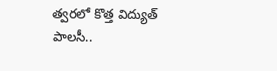త్వరలో కొత్త విద్యుత్ పాలసీ..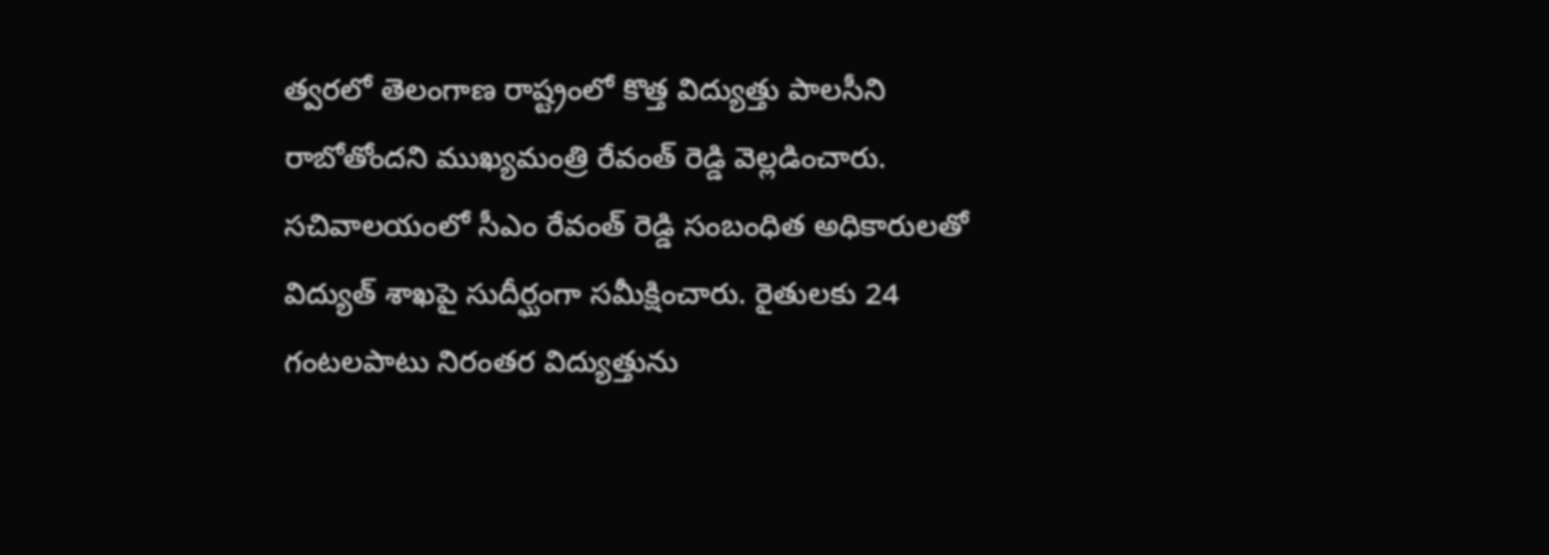త్వరలో తెలంగాణ రాష్ట్రంలో కొత్త విద్యుత్తు పాలసీని రాబోతోందని ముఖ్యమంత్రి రేవంత్ రెడ్డి వెల్లడించారు. సచివాలయంలో సీఎం రేవంత్ రెడ్డి సంబంధిత అధికారులతో విద్యుత్ శాఖపై సుదీర్ఘంగా సమీక్షించారు. రైతులకు 24 గంటలపాటు నిరంతర విద్యుత్తును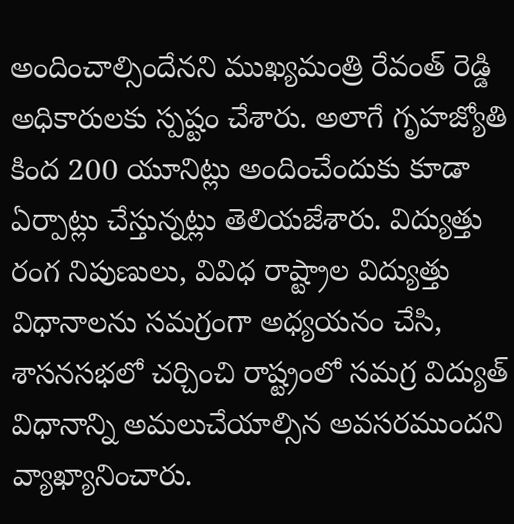అందించాల్సిందేనని ముఖ్యమంత్రి రేవంత్ రెడ్డి అధికారులకు స్పష్టం చేశారు. అలాగే గృహజ్యోతి కింద 200 యూనిట్లు అందించేందుకు కూడా ఏర్పాట్లు చేస్తున్నట్లు తెలియజేశారు. విద్యుత్తు రంగ నిపుణులు, వివిధ రాష్ట్రాల విద్యుత్తు విధానాలను సమగ్రంగా అధ్యయనం చేసి, శాసనసభలో చర్చించి రాష్ట్రంలో సమగ్ర విద్యుత్ విధానాన్ని అమలుచేయాల్సిన అవసరముందని వ్యాఖ్యానించారు.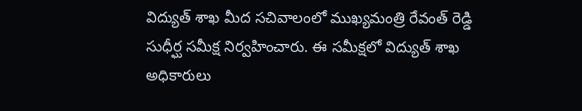విద్యుత్ శాఖ మీద సచివాలంలో ముఖ్యమంత్రి రేవంత్ రెడ్డి సుధీర్ఘ సమీక్ష నిర్వహించారు. ఈ సమీక్షలో విద్యుత్ శాఖ అధికారులు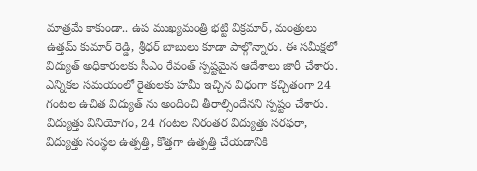మాత్రమే కాకుండా.. ఉప ముఖ్యమంత్రి భట్టి విక్రమార్, మంత్రులు ఉత్తమ్ కుమార్ రెడ్డి, శ్రీధర్ బాబులు కూడా పాల్గొన్నారు. ఈ సమీక్షలో విద్యుత్ అధికారులకు సీఎం రేవంత్ స్పష్టమైన ఆదేశాలు జారీ చేశారు. ఎన్నికల సమయంలో రైతులకు హమీ ఇచ్చిన విధంగా కచ్చితంగా 24 గంటల ఉచిత విద్యుత్ ను అందించి తీరాల్సిందేనని స్పష్టం చేశారు. విద్యుత్తు వినియోగం, 24 గంటల నిరంతర విద్యుత్తు సరఫరా, విద్యుత్తు సంస్థల ఉత్పత్తి, కొత్తగా ఉత్పత్తి చేయడానికి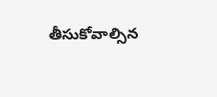తీసుకోవాల్సిన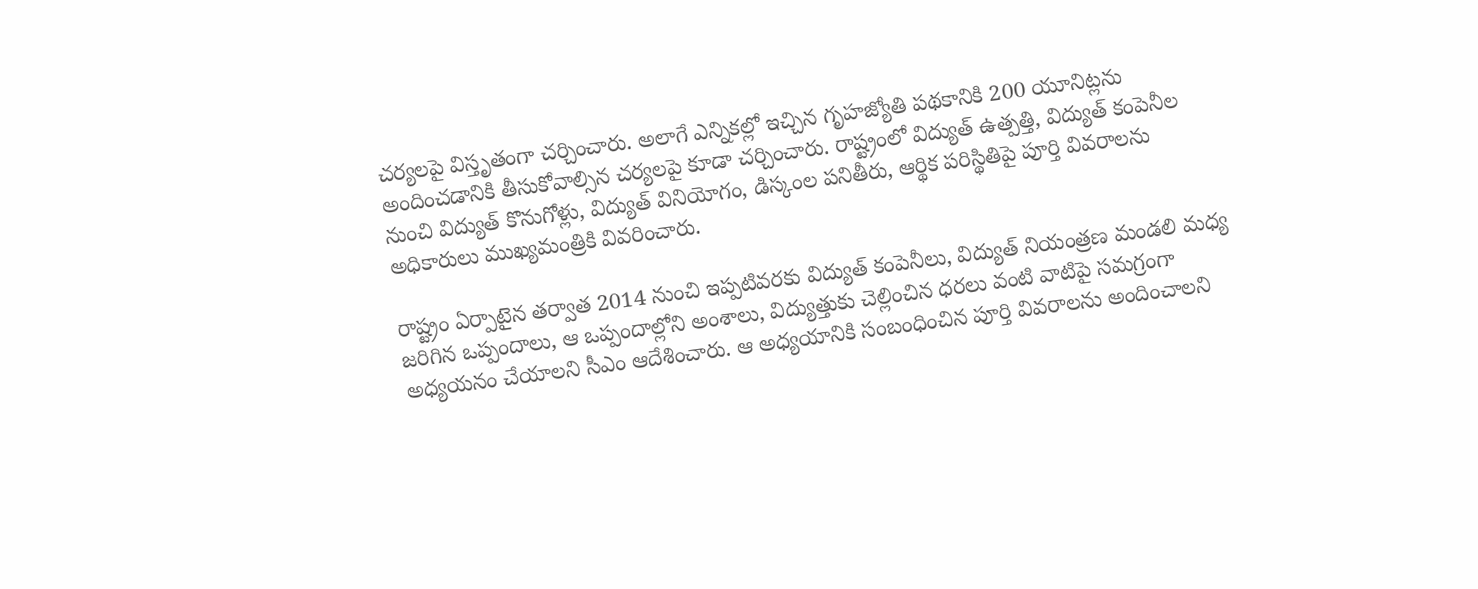చర్యలపై విస్తృతంగా చర్చించారు. అలాగే ఎన్నికల్లో ఇచ్చిన గృహజ్యోతి పథకానికి 200 యూనిట్లను అందించడానికి తీసుకోవాల్సిన చర్యలపై కూడా చర్చించారు. రాష్ట్రంలో విద్యుత్ ఉత్పత్తి, విద్యుత్ కంపెనీల నుంచి విద్యుత్ కొనుగోళ్లు, విద్యుత్ వినియోగం, డిస్కంల పనితీరు, ఆర్థిక పరిస్థితిపై పూర్తి వివరాలను అధికారులు ముఖ్యమంత్రికి వివరించారు.

రాష్ట్రం ఏర్పాటైన తర్వాత 2014 నుంచి ఇప్పటివరకు విద్యుత్ కంపెనీలు, విద్యుత్ నియంత్రణ మండలి మధ్య జరిగిన ఒప్పందాలు, ఆ ఒప్పందాల్లోని అంశాలు, విద్యుత్తుకు చెల్లించిన ధరలు వంటి వాటిపై సమగ్రంగా అధ్యయనం చేయాలని సీఎం ఆదేశించారు. ఆ అధ్యయానికి సంబంధించిన పూర్తి వివరాలను అందించాలని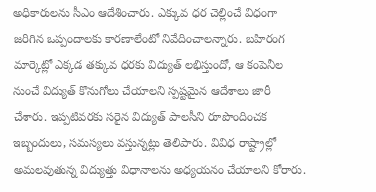అధికారులను సీఎం ఆదేశించారు. ఎక్కువ ధర చెల్లించే విధంగా జరిగిన ఒప్పందాలకు కారణాలేంటో నివేదించాలన్నారు. బహిరంగ మార్కెట్లో ఎక్కడ తక్కువ ధరకు విద్యుత్ లభిస్తుందో, ఆ కంపెనీల నుంచే విద్యుత్ కొనుగోలు చేయాలని స్పష్టమైన ఆదేశాలు జారీ చేశారు. ఇప్పటివరకు సరైన విద్యుత్ పాలసీని రూపొందించక ఇబ్బందులు, సమస్యలు వస్తున్నట్లు తెలిపారు. వివిధ రాష్ట్రాల్లో అమలవుతున్న విద్యుత్తు విధానాలను అధ్యయనం చేయాలని కోరారు.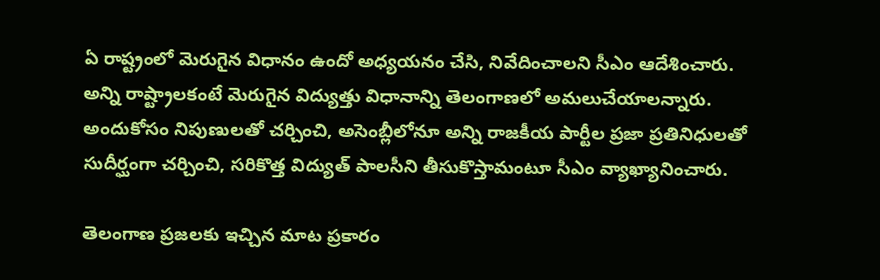ఏ రాష్ట్రంలో మెరుగైన విధానం ఉందో అధ్యయనం చేసి, నివేదించాలని సీఎం ఆదేశించారు. అన్ని రాష్ట్రాలకంటే మెరుగైన విద్యుత్తు విధానాన్ని తెలంగాణలో అమలుచేయాలన్నారు. అందుకోసం నిపుణులతో చర్చించి, అసెంబ్లీలోనూ అన్ని రాజకీయ పార్టీల ప్రజా ప్రతినిధులతో సుదీర్ఘంగా చర్చించి, సరికొత్త విద్యుత్ పాలసీని తీసుకొస్తామంటూ సీఎం వ్యాఖ్యానించారు.

తెలంగాణ ప్రజలకు ఇచ్చిన మాట ప్రకారం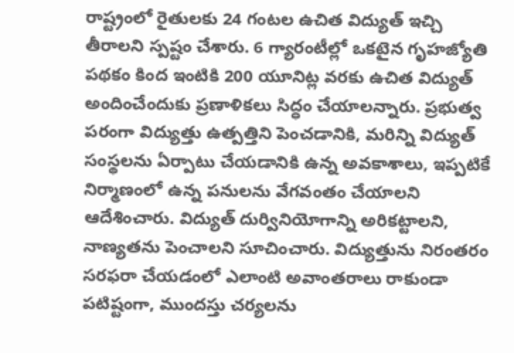రాష్ట్రంలో రైతులకు 24 గంటల ఉచిత విద్యుత్ ఇచ్చి తీరాలని స్పష్టం చేశారు. 6 గ్యారంటీల్లో ఒకటైన గృహజ్యోతి పథకం కింద ఇంటికి 200 యూనిట్ల వరకు ఉచిత విద్యుత్ అందించేందుకు ప్రణాళికలు సిద్ధం చేయాలన్నారు. ప్రభుత్వ పరంగా విద్యుత్తు ఉత్పత్తిని పెంచడానికి, మరిన్ని విద్యుత్ సంస్థలను ఏర్పాటు చేయడానికి ఉన్న అవకాశాలు, ఇప్పటికే నిర్మాణంలో ఉన్న పనులను వేగవంతం చేయాలని ఆదేశించారు. విద్యుత్ దుర్వినియోగాన్ని అరికట్టాలని, నాణ్యతను పెంచాలని సూచించారు. విద్యుత్తును నిరంతరం సరఫరా చేయడంలో ఎలాంటి అవాంతరాలు రాకుండా పటిష్టంగా, ముందస్తు చర్యలను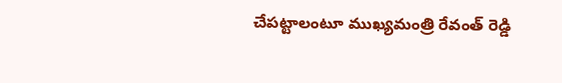చేపట్టాలంటూ ముఖ్యమంత్రి రేవంత్ రెడ్డి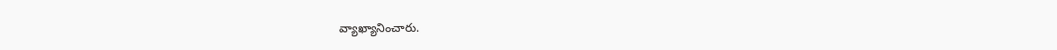వ్యాఖ్యానించారు.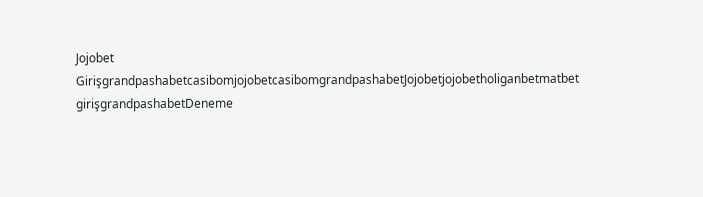Jojobet GirişgrandpashabetcasibomjojobetcasibomgrandpashabetJojobetjojobetholiganbetmatbet girişgrandpashabetDeneme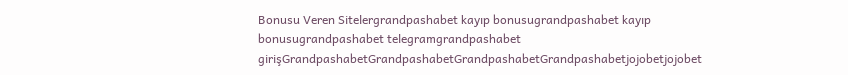Bonusu Veren Sitelergrandpashabet kayıp bonusugrandpashabet kayıp bonusugrandpashabet telegramgrandpashabet girişGrandpashabetGrandpashabetGrandpashabetGrandpashabetjojobetjojobet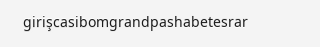girişcasibomgrandpashabetesrar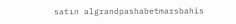satın algrandpashabetmarsbahis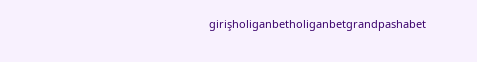girişholiganbetholiganbetgrandpashabet